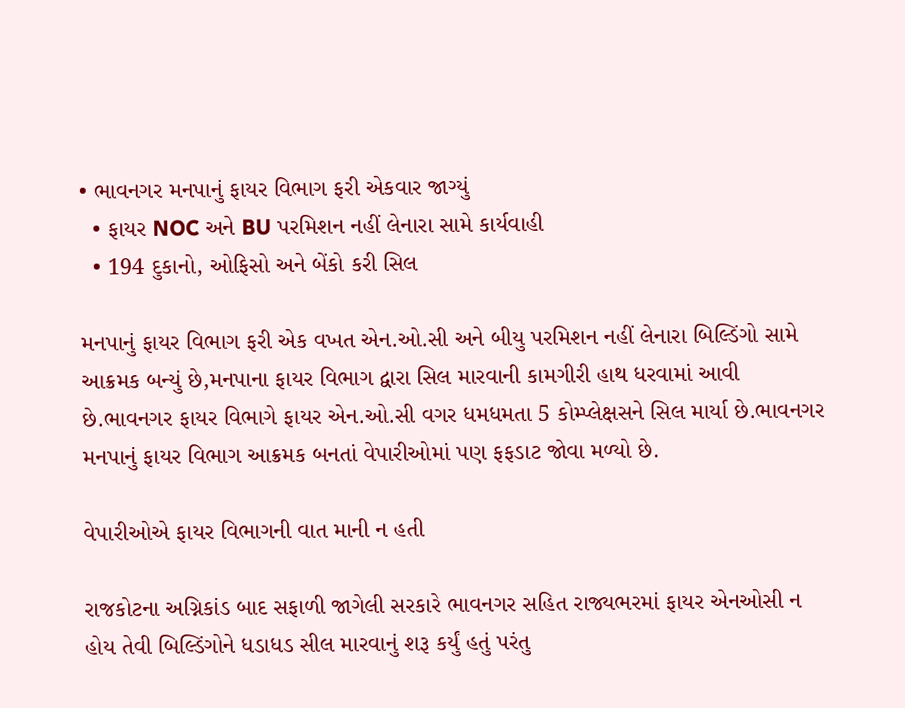• ભાવનગર મનપાનું ફાયર વિભાગ ફરી એકવાર જાગ્યું
  • ફાયર NOC અને BU પરમિશન નહીં લેનારા સામે કાર્યવાહી
  • 194 દુકાનો, ઓફિસો અને બેંકો કરી સિલ

મનપાનું ફાયર વિભાગ ફરી એક વખત એન.ઓ.સી અને બીયુ પરમિશન નહીં લેનારા બિલ્ડિંગો સામે આક્રમક બન્યું છે,મનપાના ફાયર વિભાગ દ્વારા સિલ મારવાની કામગીરી હાથ ધરવામાં આવી છે.ભાવનગર ફાયર વિભાગે ફાયર એન.ઓ.સી વગર ધમધમતા 5 કોમ્પ્લેક્ષસને સિલ માર્યા છે.ભાવનગર મનપાનું ફાયર વિભાગ આક્રમક બનતાં વેપારીઓમાં પણ ફફડાટ જોવા મળ્યો છે.

વેપારીઓએ ફાયર વિભાગની વાત માની ન હતી

રાજકોટના અગ્નિકાંડ બાદ સફાળી જાગેલી સરકારે ભાવનગર સહિત રાજ્યભરમાં ફાયર એનઓસી ન હોય તેવી બિલ્ડિંગોને ધડાધડ સીલ મારવાનું શરૂ કર્યું હતું પરંતુ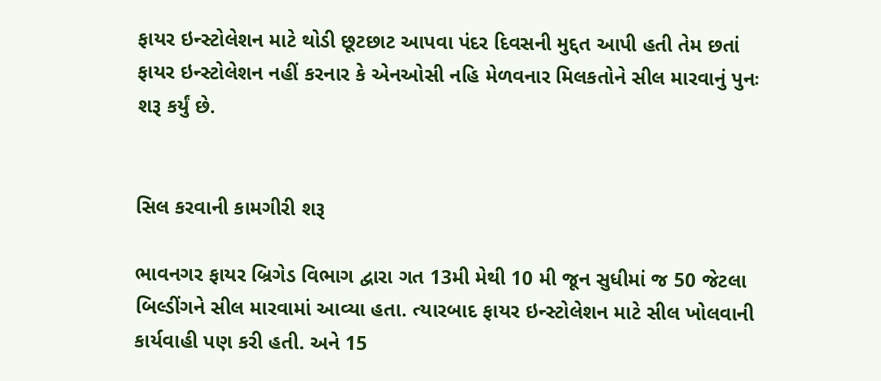ફાયર ઇન્સ્ટોલેશન માટે થોડી છૂટછાટ આપવા પંદર દિવસની મુદ્દત આપી હતી તેમ છતાં ફાયર ઇન્સ્ટોલેશન નહીં કરનાર કે એનઓસી નહિ મેળવનાર મિલકતોને સીલ મારવાનું પુનઃ શરૂ કર્યું છે.


સિલ કરવાની કામગીરી શરૂ

ભાવનગર ફાયર બ્રિગેડ વિભાગ દ્વારા ગત 13મી મેથી 10 મી જૂન સુધીમાં જ 50 જેટલા બિલ્ડીંગને સીલ મારવામાં આવ્યા હતા. ત્યારબાદ ફાયર ઇન્સ્ટોલેશન માટે સીલ ખોલવાની કાર્યવાહી પણ કરી હતી. અને 15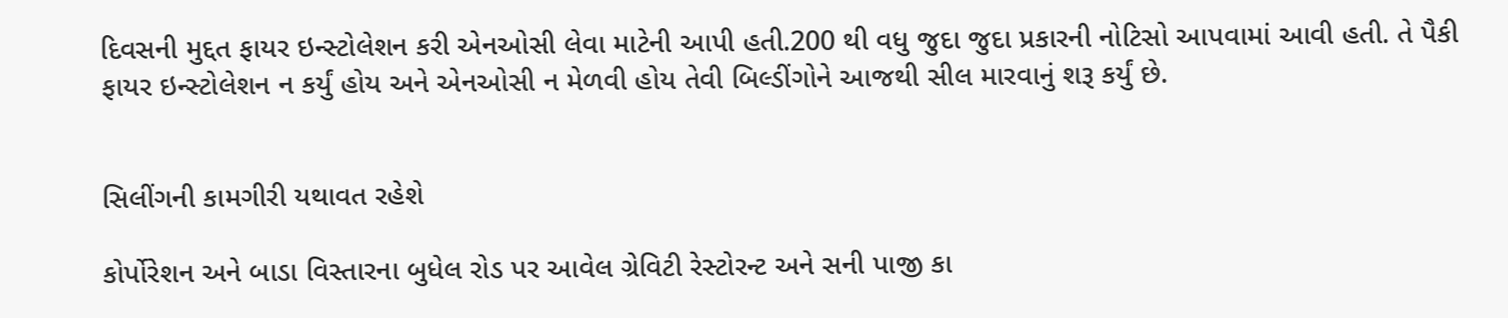દિવસની મુદ્દત ફાયર ઇન્સ્ટોલેશન કરી એનઓસી લેવા માટેની આપી હતી.200 થી વધુ જુદા જુદા પ્રકારની નોટિસો આપવામાં આવી હતી. તે પૈકી ફાયર ઇન્સ્ટોલેશન ન કર્યું હોય અને એનઓસી ન મેળવી હોય તેવી બિલ્ડીંગોને આજથી સીલ મારવાનું શરૂ કર્યું છે.


સિલીંગની કામગીરી યથાવત રહેશે

કોર્પોરેશન અને બાડા વિસ્તારના બુધેલ રોડ પર આવેલ ગ્રેવિટી રેસ્ટોરન્ટ અને સની પાજી કા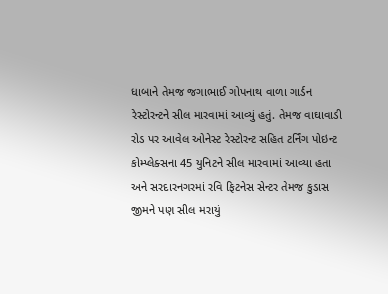ધાબાને તેમજ જગાભાઈ ગોપનાથ વાળા ગાર્ડન રેસ્ટોરન્ટને સીલ મારવામાં આવ્યું હતું. તેમજ વાઘાવાડી રોડ પર આવેલ ઓનેસ્ટ રેસ્ટોરન્ટ સહિત ટર્નિંગ પોઇન્ટ કોમ્પ્લેક્સના 45 યુનિટને સીલ મારવામાં આવ્યા હતા અને સરદારનગરમાં રવિ ફિટનેસ સેન્ટર તેમજ કુડાસ જીમને પણ સીલ મરાયું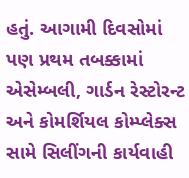હતું. આગામી દિવસોમાં પણ પ્રથમ તબક્કામાં એસેમ્બલી, ગાર્ડન રેસ્ટોરન્ટ અને કોમર્શિયલ કોમ્પ્લેક્સ સામે સિલીંગની કાર્યવાહી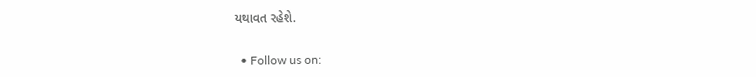યથાવત રહેશે.


  • Follow us on: